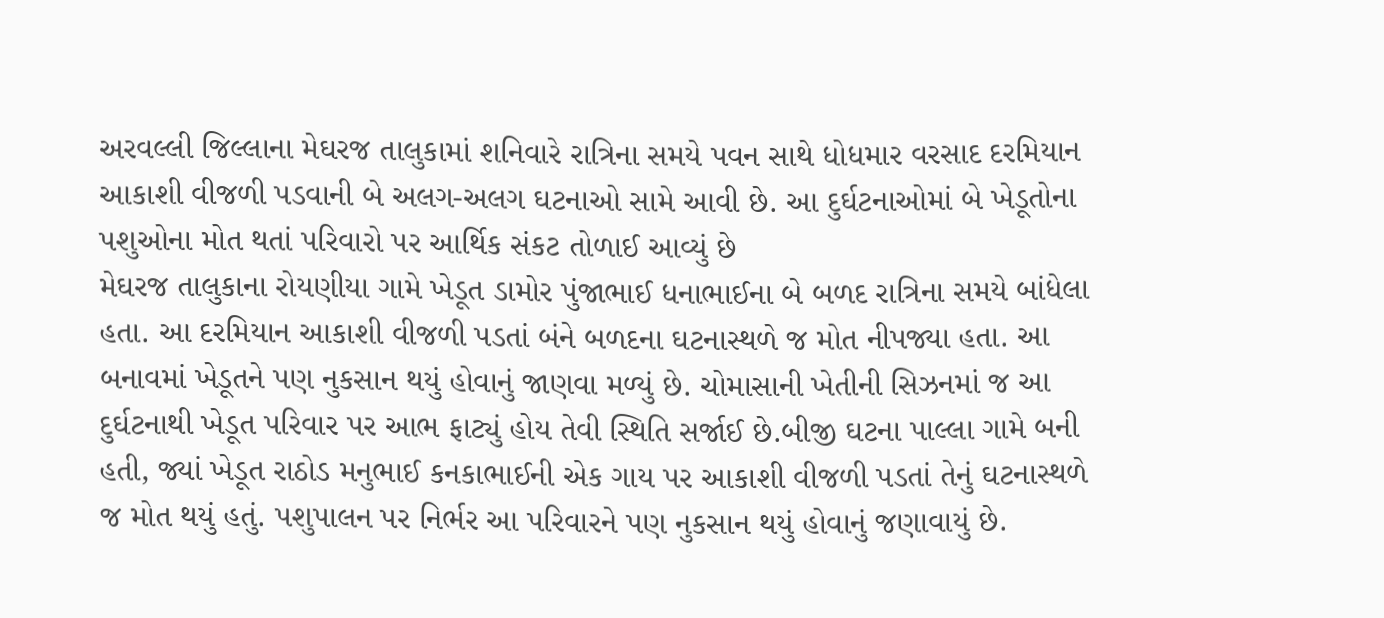અરવલ્લી જિલ્લાના મેઘરજ તાલુકામાં શનિવારે રાત્રિના સમયે પવન સાથે ધોધમાર વરસાદ દરમિયાન આકાશી વીજળી પડવાની બે અલગ-અલગ ઘટનાઓ સામે આવી છે. આ દુર્ઘટનાઓમાં બે ખેડૂતોના પશુઓના મોત થતાં પરિવારો પર આર્થિક સંકટ તોળાઈ આવ્યું છે
મેઘરજ તાલુકાના રોયણીયા ગામે ખેડૂત ડામોર પુંજાભાઈ ધનાભાઈના બે બળદ રાત્રિના સમયે બાંધેલા હતા. આ દરમિયાન આકાશી વીજળી પડતાં બંને બળદના ઘટનાસ્થળે જ મોત નીપજ્યા હતા. આ બનાવમાં ખેડૂતને પણ નુકસાન થયું હોવાનું જાણવા મળ્યું છે. ચોમાસાની ખેતીની સિઝનમાં જ આ દુર્ઘટનાથી ખેડૂત પરિવાર પર આભ ફાટ્યું હોય તેવી સ્થિતિ સર્જાઈ છે.બીજી ઘટના પાલ્લા ગામે બની હતી, જ્યાં ખેડૂત રાઠોડ મનુભાઈ કનકાભાઈની એક ગાય પર આકાશી વીજળી પડતાં તેનું ઘટનાસ્થળે જ મોત થયું હતું. પશુપાલન પર નિર્ભર આ પરિવારને પણ નુકસાન થયું હોવાનું જણાવાયું છે.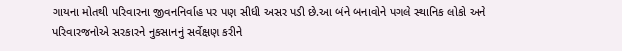ગાયના મોતથી પરિવારના જીવનનિર્વાહ પર પણ સીધી અસર પડી છે.આ બંને બનાવોને પગલે સ્થાનિક લોકો અને પરિવારજનોએ સરકારને નુકસાનનું સર્વેક્ષણ કરીને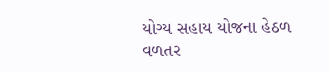યોગ્ય સહાય યોજના હેઠળ વળતર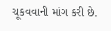ચૂકવવાની માંગ કરી છે.